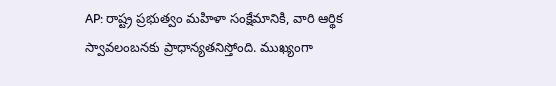AP: రాష్ట్ర ప్రభుత్వం మహిళా సంక్షేమానికి, వారి ఆర్థిక స్వావలంబనకు ప్రాధాన్యతనిస్తోంది. ముఖ్యంగా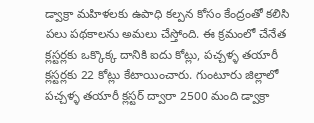డ్వాక్రా మహిళలకు ఉపాధి కల్పన కోసం కేంద్రంతో కలిసి పలు పథకాలను అమలు చేస్తోంది. ఈ క్రమంలో చేనేత క్లస్టర్లకు ఒక్కొక్క దానికి ఐదు కోట్లు, పచ్చళ్ళ తయారీ క్లస్టర్లకు 22 కోట్లు కేటాయించారు. గుంటూరు జిల్లాలో పచ్చళ్ళ తయారీ క్లస్టర్ ద్వారా 2500 మంది డ్వాక్రా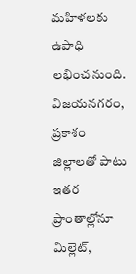మహిళలకు ఉపాధి లభించనుంది. విజయనగరం, ప్రకాశం జిల్లాలతో పాటు ఇతర ప్రాంతాల్లోనూ మిల్లెట్,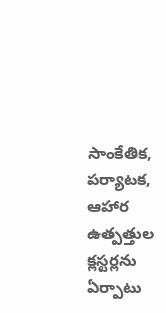సాంకేతిక, పర్యాటక, ఆహార ఉత్పత్తుల క్లస్టర్లను ఏర్పాటు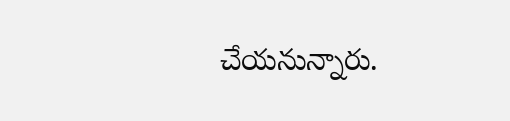చేయనున్నారు.